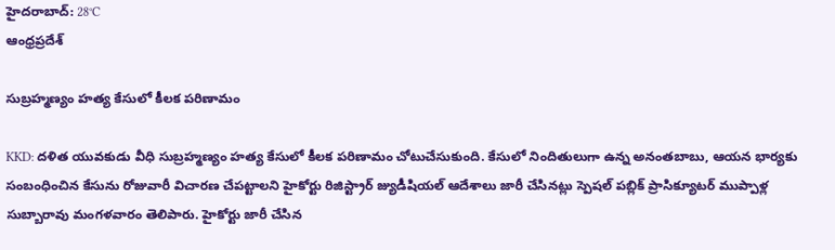హైదరాబాద్: 28°C
ఆంధ్రప్రదేశ్

సుబ్రహ్మణ్యం హత్య కేసులో కీలక పరిణామం

KKD: దళిత యువకుడు వీధి సుబ్రహ్మణ్యం హత్య కేసులో కీలక పరిణామం చోటుచేసుకుంది. కేసులో నిందితులుగా ఉన్న అనంతబాబు, ఆయన భార్యకు సంబంధించిన కేసును రోజువారీ విచారణ చేపట్టాలని హైకోర్టు రిజిస్ట్రార్ జ్యుడీషియల్ ఆదేశాలు జారీ చేసినట్లు స్పెషల్ పబ్లిక్ ప్రాసిక్యూటర్ ముప్పాళ్ల సుబ్బారావు మంగళవారం తెలిపారు. హైకోర్టు జారీ చేసిన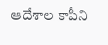ఆదేశాల కాపీని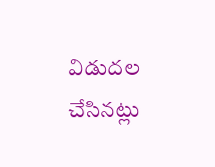విడుదల చేసినట్లు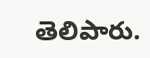తెలిపారు.